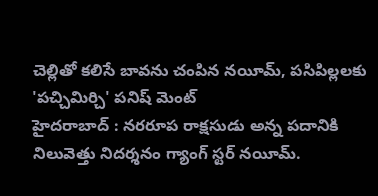చెల్లితో కలిసే బావను చంపిన నయీమ్, పసిపిల్లలకు 'పచ్చిమిర్చి' పనిష్ మెంట్
హైదరాబాద్ : నరరూప రాక్షసుడు అన్న పదానికి నిలువెత్తు నిదర్శనం గ్యాంగ్ స్టర్ నయీమ్.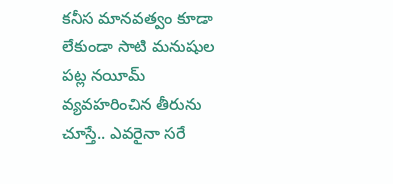కనీస మానవత్వం కూడా లేకుండా సాటి మనుషుల పట్ల నయీమ్ వ్యవహరించిన తీరును చూస్తే.. ఎవరైనా సరే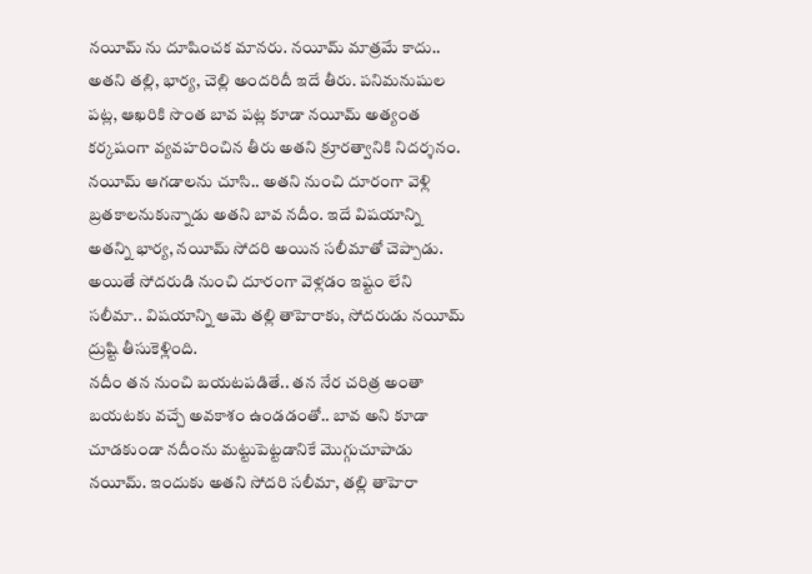నయీమ్ ను దూషించక మానరు. నయీమ్ మాత్రమే కాదు.. అతని తల్లి, భార్య, చెల్లి అందరిదీ ఇదే తీరు. పనిమనుషుల పట్ల, ఆఖరికి సొంత బావ పట్ల కూడా నయీమ్ అత్యంత కర్కషంగా వ్యవహరించిన తీరు అతని క్రూరత్వానికి నిదర్శనం.
నయీమ్ ఆగడాలను చూసి.. అతని నుంచి దూరంగా వెళ్లి బ్రతకాలనుకున్నాడు అతని బావ నదీం. ఇదే విషయాన్ని అతన్ని భార్య, నయీమ్ సోదరి అయిన సలీమాతో చెప్పాడు. అయితే సోదరుడి నుంచి దూరంగా వెళ్లడం ఇష్టం లేని సలీమా.. విషయాన్ని ఆమె తల్లి తాహెరాకు, సోదరుడు నయీమ్ ద్రుష్టి తీసుకెళ్లింది.
నదీం తన నుంచి బయటపడితే.. తన నేర చరిత్ర అంతా బయటకు వచ్చే అవకాశం ఉండడంతో.. బావ అని కూడా చూడకుండా నదీంను మట్టుపెట్టడానికే మొగ్గుచూపాడు నయీమ్. ఇందుకు అతని సోదరి సలీమా, తల్లి తాహెరా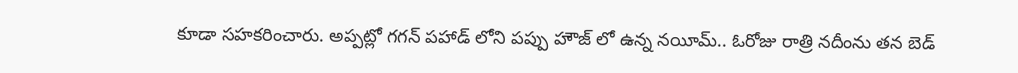కూడా సహకరించారు. అప్పట్లో గగన్ పహాడ్ లోని పప్పు హౌజ్ లో ఉన్న నయీమ్.. ఓరోజు రాత్రి నదీంను తన బెడ్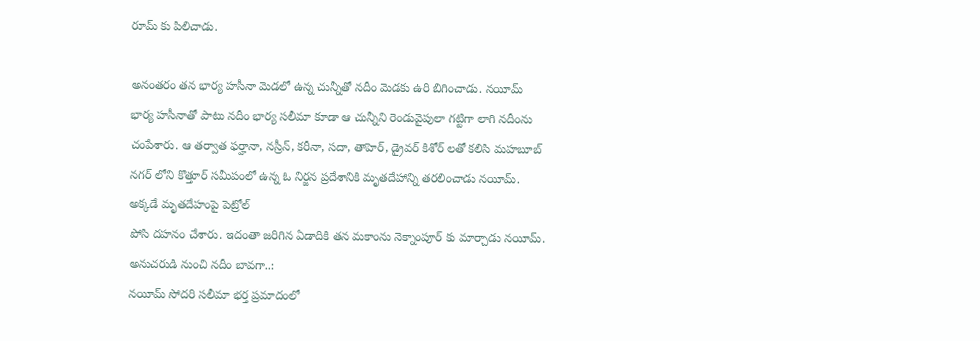రూమ్ కు పిలిచాడు.

అనంతరం తన భార్య హసీనా మెడలో ఉన్న చున్నీతో నదీం మెడకు ఉరి బిగించాడు. నయీమ్ భార్య హసీనాతో పాటు నదీం భార్య సలీమా కూడా ఆ చున్నీని రెండువైపులా గట్టిగా లాగి నదీంను చంపేశారు. ఆ తర్వాత ఫర్హానా, నస్రీన్, కరీనా, సదా, తాహెర్, డ్రైవర్ కిశోర్ లతో కలిసి మహబూబ్ నగర్ లోని కొత్తూర్ సమీపంలో ఉన్న ఓ నిర్జన ప్రదేశానికి మృతదేహాన్ని తరలించాడు నయీమ్. అక్కడే మృతదేహంపై పెట్రోల్
పోసి దహనం చేశారు. ఇదంతా జరిగిన ఏడాదికి తన మకాంను నెక్నాంపూర్ కు మార్చాడు నయీమ్.
అనుచరుడి నుంచి నదీం బావగా..:
నయీమ్ సోదరి సలీమా భర్త ప్రమాదంలో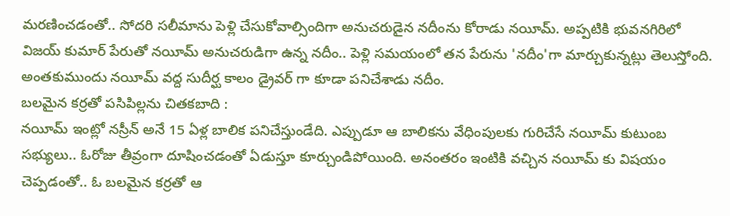మరణించడంతో.. సోదరి సలీమాను పెళ్లి చేసుకోవాల్సిందిగా అనుచరుడైన నదీంను కోరాడు నయీమ్. అప్పటికి భువనగిరిలో విజయ్ కుమార్ పేరుతో నయీమ్ అనుచరుడిగా ఉన్న నదీం.. పెళ్లి సమయంలో తన పేరును 'నదీం'గా మార్చుకున్నట్లు తెలుస్తోంది. అంతకుముందు నయీమ్ వద్ద సుదీర్ఘ కాలం డ్రైవర్ గా కూడా పనిచేశాడు నదీం.
బలమైన కర్రతో పసిపిల్లను చితకబాది :
నయీమ్ ఇంట్లో నస్రీన్ అనే 15 ఏళ్ల బాలిక పనిచేస్తుండేది. ఎప్పుడూ ఆ బాలికను వేధింపులకు గురిచేసే నయీమ్ కుటుంబ సభ్యులు.. ఓరోజు తీవ్రంగా దూషించడంతో ఏడుస్తూ కూర్చుండిపోయింది. అనంతరం ఇంటికి వచ్చిన నయీమ్ కు విషయం చెప్పడంతో.. ఓ బలమైన కర్రతో ఆ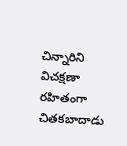చిన్నారిని విచక్షణా రహితంగా చితకబాదాడు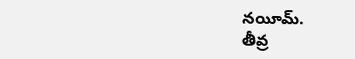నయీమ్.
తీవ్ర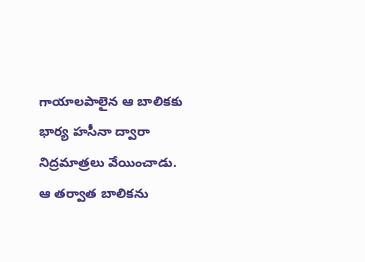గాయాలపాలైన ఆ బాలికకు భార్య హసీనా ద్వారా నిద్రమాత్రలు వేయించాడు. ఆ తర్వాత బాలికను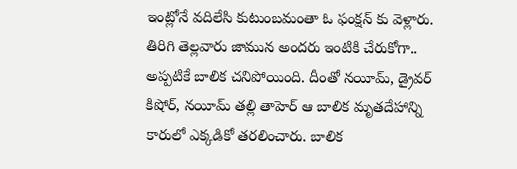ఇంట్లోనే వదిలేసి కుటుంబమంతా ఓ ఫంక్షన్ కు వెళ్లారు. తిరిగి తెల్లవారు జామున అందరు ఇంటికి చేరుకోగా.. అప్పటికే బాలిక చనిపోయింది. దీంతో నయీమ్, డ్రైవర్ కిషోర్, నయీమ్ తల్లి తాహెర్ ఆ బాలిక మృతదేహాన్ని కారులో ఎక్కడికో తరలించారు. బాలిక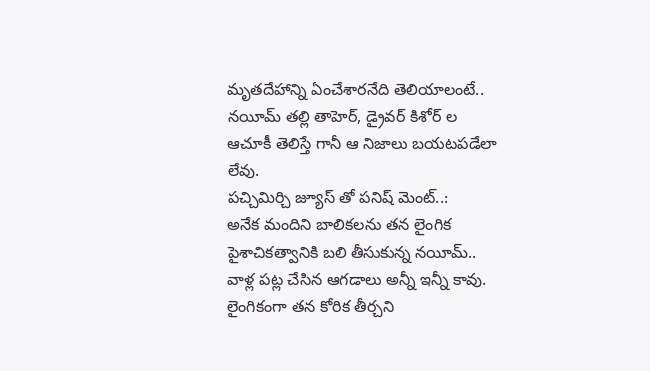మృతదేహాన్ని ఏంచేశారనేది తెలియాలంటే.. నయీమ్ తల్లి తాహెర్, డ్రైవర్ కిశోర్ ల ఆచూకీ తెలిస్తే గానీ ఆ నిజాలు బయటపడేలా లేవు.
పచ్చిమిర్చి జ్యూస్ తో పనిష్ మెంట్..:
అనేక మందిని బాలికలను తన లైంగిక పైశాచికత్వానికి బలి తీసుకున్న నయీమ్.. వాళ్ల పట్ల చేసిన ఆగడాలు అన్నీ ఇన్నీ కావు. లైంగికంగా తన కోరిక తీర్చని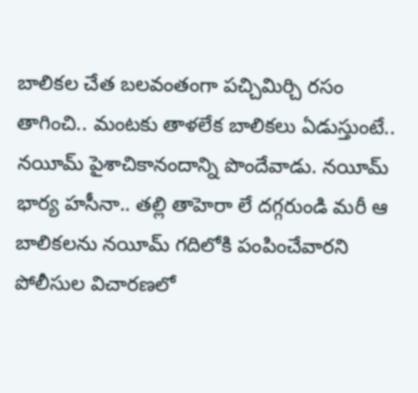బాలికల చేత బలవంతంగా పచ్చిమిర్చి రసం తాగించి.. మంటకు తాళలేక బాలికలు ఏడుస్తుంటే.. నయీమ్ పైశాచికానందాన్ని పొందేవాడు. నయీమ్ భార్య హసీనా.. తల్లి తాహెరా లే దగ్గరుండి మరీ ఆ బాలికలను నయీమ్ గదిలోకి పంపించేవారని పోలీసుల విచారణలో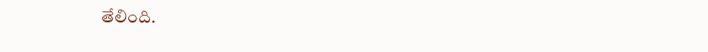తేలింది.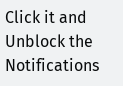Click it and Unblock the Notifications